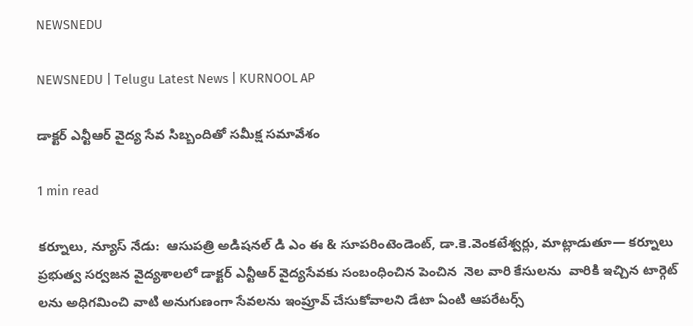NEWSNEDU

NEWSNEDU | Telugu Latest News | KURNOOL AP

డాక్టర్ ఎన్టీఆర్ వైద్య సేవ సిబ్బందితో సమీక్ష సమావేశం

1 min read

కర్నూలు, న్యూస్ నేడు:  ఆసుపత్రి అడిషనల్ డి ఎం ఈ & సూపరింటెండెంట్, డా.కె.వెంకటేశ్వర్లు, మాట్లాడుతూ— కర్నూలు ప్రభుత్వ సర్వజన వైద్యశాలలో డాక్టర్ ఎన్టీఆర్ వైద్యసేవకు సంబంధించిన పెంచిన  నెల వారి కేసులను  వారికి ఇచ్చిన టార్గెట్ లను అధిగమించి వాటి అనుగుణంగా సేవలను ఇంప్రూవ్ చేసుకోవాలని డేటా ఏంటి ఆపరేటర్స్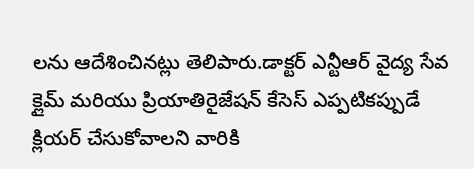లను ఆదేశించినట్లు తెలిపారు.డాక్టర్ ఎన్టీఆర్ వైద్య సేవ క్లైమ్ మరియు ప్రియాతిరైజేషన్ కేసెస్ ఎప్పటికప్పుడే క్లియర్ చేసుకోవాలని వారికి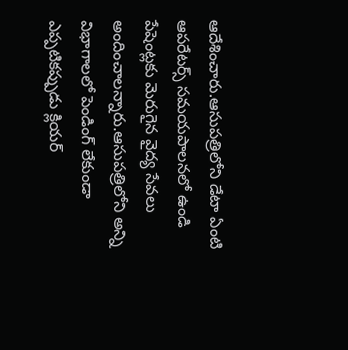ఆదేశించారు.ఆసుపత్రిలోని డేటా ఏంటి ఆపరేటర్స్ సమయపాలనలో ఉండి పేషెంట్లకు మెరుగైన వైద్య సేవలు అందించాలన్నారు.ఆసుపత్రిలోని అన్ని విభాగాలలో పెండింగ్ లేకుండా ఎప్పటికప్పుడు క్లియర్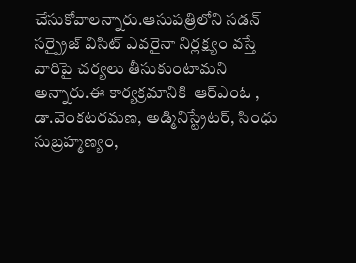చేసుకోవాలన్నారు.ఆసుపత్రిలోని సడన్ సర్ప్రైజ్ విసిట్ ఎవరైనా నిర్లక్ష్యం వస్తే వారిపై చర్యలు తీసుకుంటామని అన్నారు.ఈ కార్యక్రమానికి  ఆర్ఎంఓ , డా.వెంకటరమణ, అడ్మినిస్ట్రేటర్, సింధు సుబ్రహ్మణ్యం,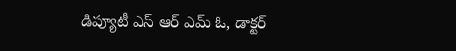డిప్యూటీ ఎస్ ఆర్ ఎమ్ ఓ, డాక్టర్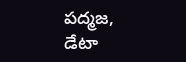పద్మజ, డేటా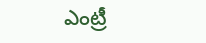ఎంట్రీ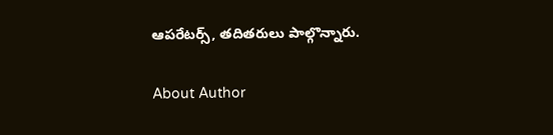ఆపరేటర్స్, తదితరులు పాల్గొన్నారు.

About Author